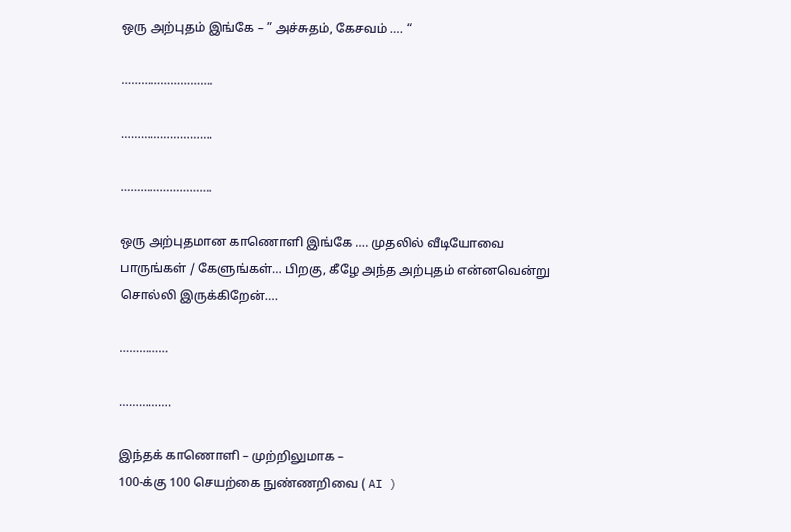ஒரு அற்புதம் இங்கே – ” அச்சுதம், கேசவம் …. “

……………………….

……………………….

……………………….

ஒரு அற்புதமான காணொளி இங்கே …. முதலில் வீடியோவை
பாருங்கள் / கேளுங்கள்… பிறகு, கீழே அந்த அற்புதம் என்னவென்று
சொல்லி இருக்கிறேன்….

……………

…………….

இந்தக் காணொளி – முற்றிலுமாக –
100-க்கு 100 செயற்கை நுண்ணறிவை ( AI )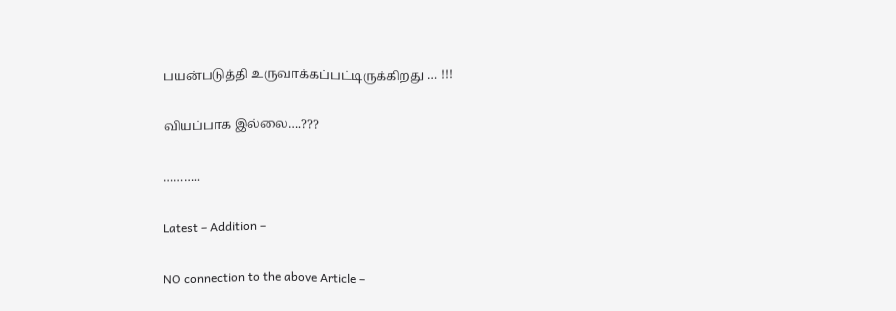பயன்படுத்தி உருவாக்கப்பட்டிருக்கிறது … !!!

வியப்பாக இல்லை….???

………..

Latest – Addition –

NO connection to the above Article –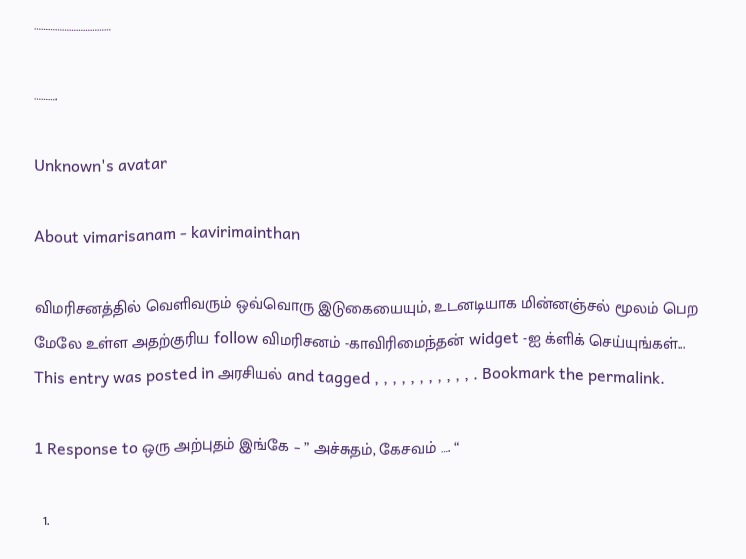……………………………

……….

Unknown's avatar

About vimarisanam - kavirimainthan

விமரிசனத்தில் வெளிவரும் ஒவ்வொரு இடுகையையும், உடனடியாக மின்னஞ்சல் மூலம் பெற மேலே உள்ள அதற்குரிய follow விமரிசனம் -காவிரிமைந்தன் widget -ஐ க்ளிக் செய்யுங்கள்...
This entry was posted in அரசியல் and tagged , , , , , , , , , , , . Bookmark the permalink.

1 Response to ஒரு அற்புதம் இங்கே – ” அச்சுதம், கேசவம் …. “

  1.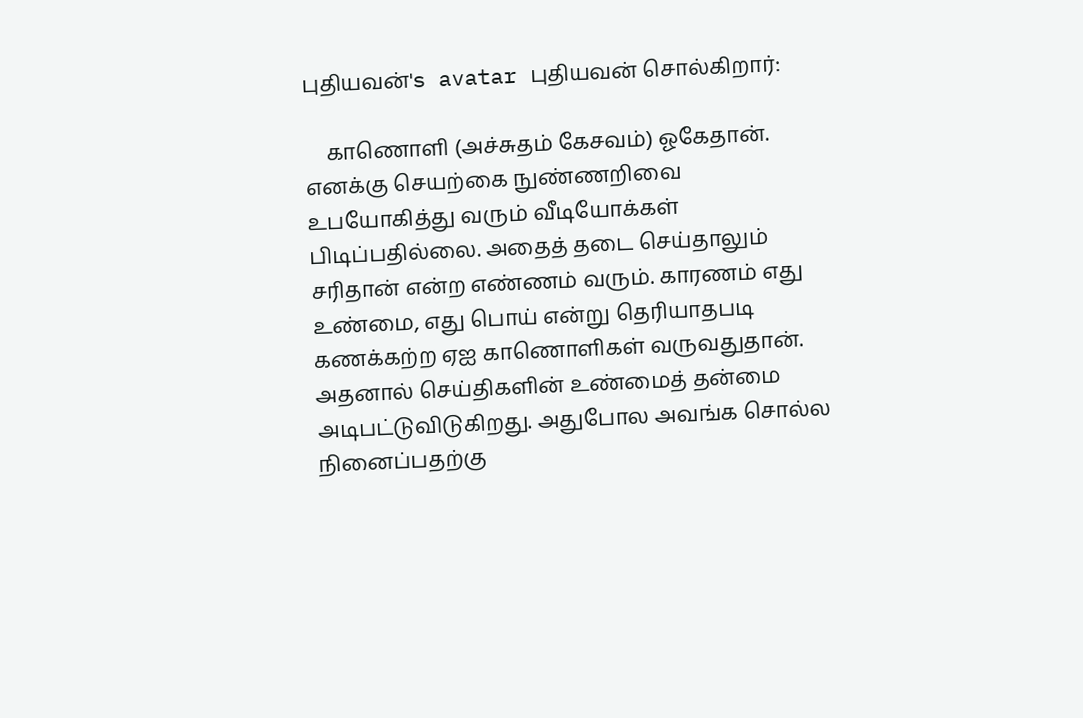புதியவன்'s avatar புதியவன் சொல்கிறார்:

    காணொளி (அச்சுதம் கேசவம்) ஓகேதான். எனக்கு செயற்கை நுண்ணறிவை உபயோகித்து வரும் வீடியோக்கள் பிடிப்பதில்லை. அதைத் தடை செய்தாலும் சரிதான் என்ற எண்ணம் வரும். காரணம் எது உண்மை, எது பொய் என்று தெரியாதபடி கணக்கற்ற ஏஐ காணொளிகள் வருவதுதான். அதனால் செய்திகளின் உண்மைத் தன்மை அடிபட்டுவிடுகிறது. அதுபோல அவங்க சொல்ல நினைப்பதற்கு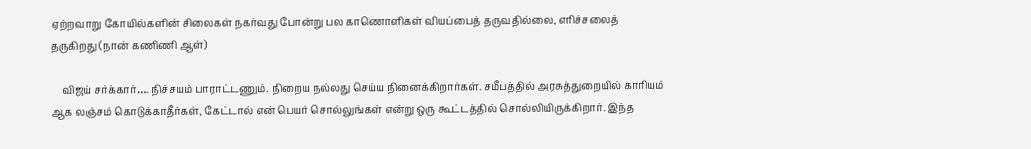ஏற்றவாறு கோயில்களின் சிலைகள் நகர்வது போன்று பல காணொளிகள் வியப்பைத் தருவதில்லை, எரிச்சலைத் தருகிறது (நான் கணிணி ஆள்)

    விஜய் சர்க்கார்…. நிச்சயம் பாராட்டணும். நிறைய நல்லது செய்ய நினைக்கிறார்கள். சமீபத்தில் அரசுத்துறையில் காரியம் ஆக லஞ்சம் கொடுக்காதீர்கள், கேட்டால் என் பெயர் சொல்லுங்கள் என்று ஒரு கூட்டத்தில் சொல்லியிருக்கிறார். இந்த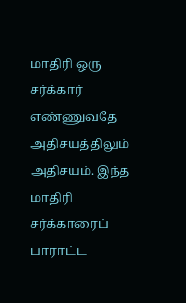மாதிரி ஒரு சர்க்கார் எண்ணுவதே அதிசயத்திலும் அதிசயம். இந்த மாதிரி சர்க்காரைப் பாராட்ட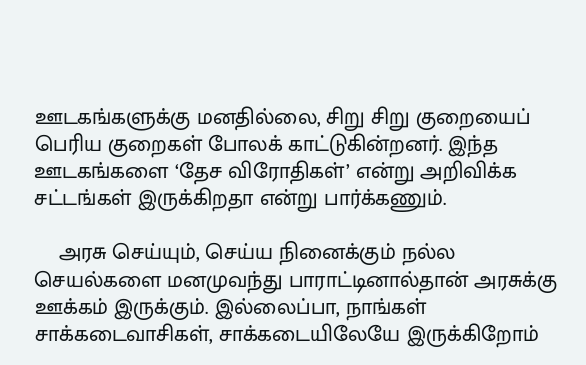ஊடகங்களுக்கு மனதில்லை, சிறு சிறு குறையைப் பெரிய குறைகள் போலக் காட்டுகின்றனர். இந்த ஊடகங்களை ‘தேச விரோதிகள்’ என்று அறிவிக்க சட்டங்கள் இருக்கிறதா என்று பார்க்கணும்.

    அரசு செய்யும், செய்ய நினைக்கும் நல்ல செயல்களை மனமுவந்து பாராட்டினால்தான் அரசுக்கு ஊக்கம் இருக்கும். இல்லைப்பா, நாங்கள் சாக்கடைவாசிகள், சாக்கடையிலேயே இருக்கிறோம்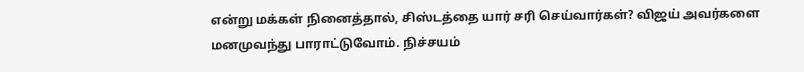என்று மக்கள் நினைத்தால், சிஸ்டத்தை யார் சரி செய்வார்கள்? விஜய் அவர்களை மனமுவந்து பாராட்டுவோம். நிச்சயம்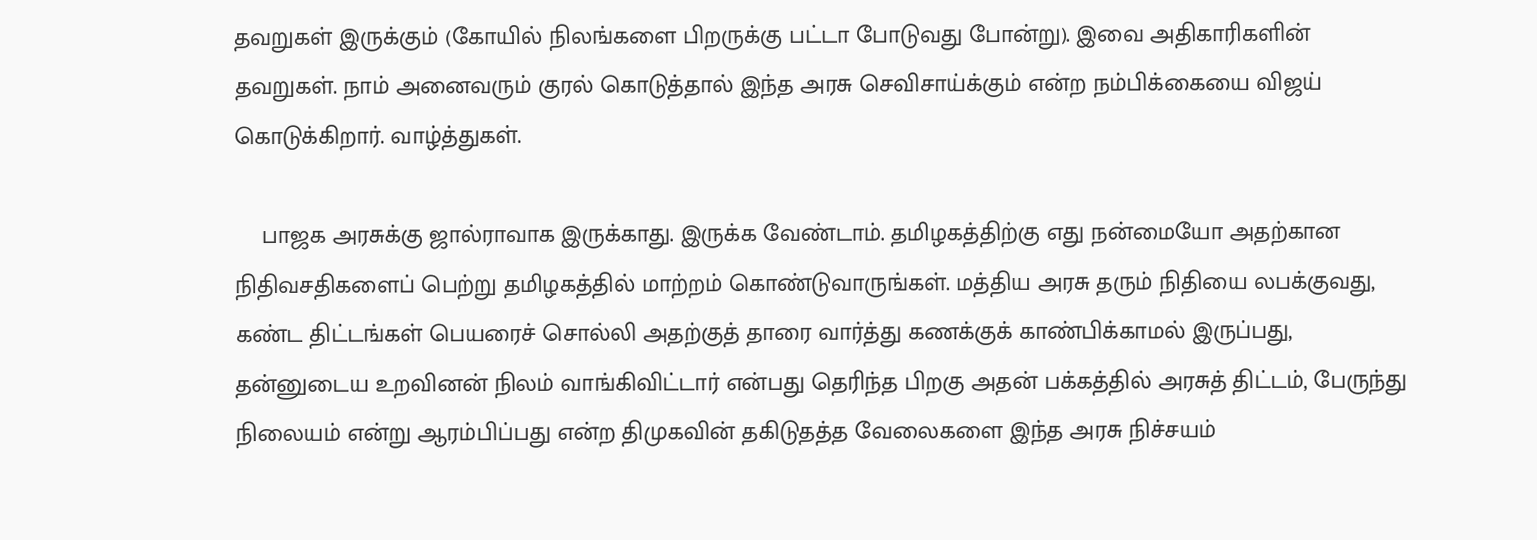தவறுகள் இருக்கும் (கோயில் நிலங்களை பிறருக்கு பட்டா போடுவது போன்று). இவை அதிகாரிகளின் தவறுகள். நாம் அனைவரும் குரல் கொடுத்தால் இந்த அரசு செவிசாய்க்கும் என்ற நம்பிக்கையை விஜய் கொடுக்கிறார். வாழ்த்துகள்.

    பாஜக அரசுக்கு ஜால்ராவாக இருக்காது. இருக்க வேண்டாம். தமிழகத்திற்கு எது நன்மையோ அதற்கான நிதிவசதிகளைப் பெற்று தமிழகத்தில் மாற்றம் கொண்டுவாருங்கள். மத்திய அரசு தரும் நிதியை லபக்குவது, கண்ட திட்டங்கள் பெயரைச் சொல்லி அதற்குத் தாரை வார்த்து கணக்குக் காண்பிக்காமல் இருப்பது, தன்னுடைய உறவினன் நிலம் வாங்கிவிட்டார் என்பது தெரிந்த பிறகு அதன் பக்கத்தில் அரசுத் திட்டம், பேருந்து நிலையம் என்று ஆரம்பிப்பது என்ற திமுகவின் தகிடுதத்த வேலைகளை இந்த அரசு நிச்சயம்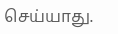செய்யாது.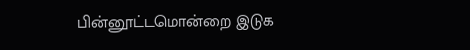பின்னூட்டமொன்றை இடுக